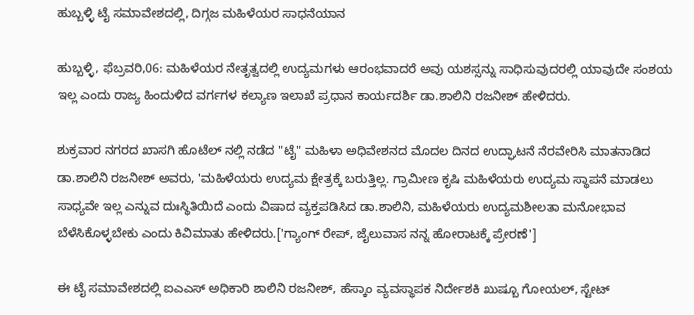ಹುಬ್ಬಳ್ಳಿ ಟೈ ಸಮಾವೇಶದಲ್ಲಿ, ದಿಗ್ಗಜ ಮಹಿಳೆಯರ ಸಾಧನೆಯಾನ

ಹುಬ್ಬಳ್ಳಿ, ಫೆಬ್ರವರಿ,06: ಮಹಿಳೆಯರ ನೇತೃತ್ವದಲ್ಲಿ ಉದ್ಯಮಗಳು ಆರಂಭವಾದರೆ ಅವು ಯಶಸ್ಸನ್ನು ಸಾಧಿಸುವುದರಲ್ಲಿ ಯಾವುದೇ ಸಂಶಯ ಇಲ್ಲ ಎಂದು ರಾಜ್ಯ ಹಿಂದುಳಿದ ವರ್ಗಗಳ ಕಲ್ಯಾಣ ಇಲಾಖೆ ಪ್ರಧಾನ ಕಾರ್ಯದರ್ಶಿ ಡಾ.ಶಾಲಿನಿ ರಜನೀಶ್ ಹೇಳಿದರು.

ಶುಕ್ರವಾರ ನಗರದ ಖಾಸಗಿ ಹೊಟೆಲ್ ನಲ್ಲಿ ನಡೆದ "ಟೈ" ಮಹಿಳಾ ಅಧಿವೇಶನದ ಮೊದಲ ದಿನದ ಉದ್ಘಾಟನೆ ನೆರವೇರಿಸಿ ಮಾತನಾಡಿದ ಡಾ.ಶಾಲಿನಿ ರಜನೀಶ್ ಅವರು, 'ಮಹಿಳೆಯರು ಉದ್ಯಮ ಕ್ಷೇತ್ರಕ್ಕೆ ಬರುತ್ತಿಲ್ಲ. ಗ್ರಾಮೀಣ ಕೃಷಿ ಮಹಿಳೆಯರು ಉದ್ಯಮ ಸ್ಥಾಪನೆ ಮಾಡಲು ಸಾಧ್ಯವೇ ಇಲ್ಲ ಎನ್ನುವ ದುಃಸ್ಥಿತಿಯಿದೆ ಎಂದು ವಿಷಾದ ವ್ಯಕ್ತಪಡಿಸಿದ ಡಾ.ಶಾಲಿನಿ, ಮಹಿಳೆಯರು ಉದ್ಯಮಶೀಲತಾ ಮನೋಭಾವ ಬೆಳೆಸಿಕೊಳ್ಳಬೇಕು ಎಂದು ಕಿವಿಮಾತು ಹೇಳಿದರು.['ಗ್ಯಾಂಗ್ ರೇಪ್, ಜೈಲುವಾಸ ನನ್ನ ಹೋರಾಟಕ್ಕೆ ಪ್ರೇರಣೆ']

ಈ ಟೈ ಸಮಾವೇಶದಲ್ಲಿ ಐಎಎಸ್ ಅಧಿಕಾರಿ ಶಾಲಿನಿ ರಜನೀಶ್, ಹೆಸ್ಕಾಂ ವ್ಯವಸ್ಥಾಪಕ ನಿರ್ದೇಶಕಿ ಖುಷ್ಬೂ ಗೋಯಲ್, ಸ್ಟೇಟ್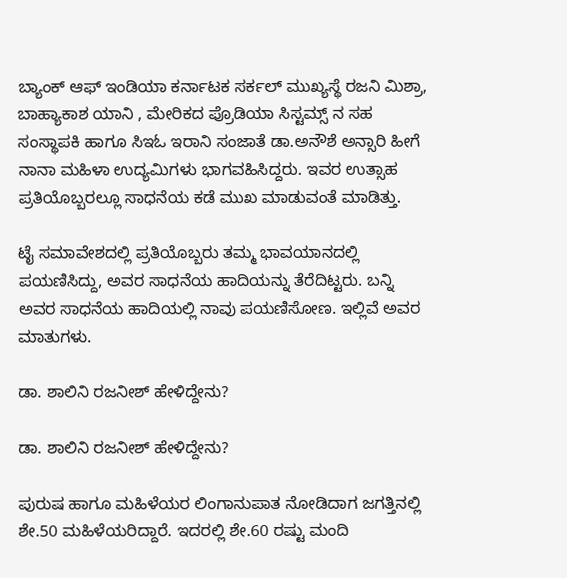ಬ್ಯಾಂಕ್ ಆಫ್ ಇಂಡಿಯಾ ಕರ್ನಾಟಕ ಸರ್ಕಲ್ ಮುಖ್ಯಸ್ಥೆ ರಜನಿ ಮಿಶ್ರಾ, ಬಾಹ್ಯಾಕಾಶ ಯಾನಿ , ಮೇರಿಕದ ಪ್ರೊಡಿಯಾ ಸಿಸ್ಟಮ್ಸ್ ನ ಸಹ ಸಂಸ್ಥಾಪಕಿ ಹಾಗೂ ಸಿಇಓ ಇರಾನಿ ಸಂಜಾತೆ ಡಾ.ಅನೌಶೆ ಅನ್ಸಾರಿ ಹೀಗೆ ನಾನಾ ಮಹಿಳಾ ಉದ್ಯಮಿಗಳು ಭಾಗವಹಿಸಿದ್ದರು. ಇವರ ಉತ್ಸಾಹ ಪ್ರತಿಯೊಬ್ಬರಲ್ಲೂ ಸಾಧನೆಯ ಕಡೆ ಮುಖ ಮಾಡುವಂತೆ ಮಾಡಿತ್ತು.

ಟೈ ಸಮಾವೇಶದಲ್ಲಿ ಪ್ರತಿಯೊಬ್ಬರು ತಮ್ಮ ಭಾವಯಾನದಲ್ಲಿ ಪಯಣಿಸಿದ್ದು, ಅವರ ಸಾಧನೆಯ ಹಾದಿಯನ್ನು ತೆರೆದಿಟ್ಟರು. ಬನ್ನಿ ಅವರ ಸಾಧನೆಯ ಹಾದಿಯಲ್ಲಿ ನಾವು ಪಯಣಿಸೋಣ. ಇಲ್ಲಿವೆ ಅವರ ಮಾತುಗಳು.

ಡಾ. ಶಾಲಿನಿ ರಜನೀಶ್ ಹೇಳಿದ್ದೇನು?

ಡಾ. ಶಾಲಿನಿ ರಜನೀಶ್ ಹೇಳಿದ್ದೇನು?

ಪುರುಷ ಹಾಗೂ ಮಹಿಳೆಯರ ಲಿಂಗಾನುಪಾತ ನೋಡಿದಾಗ ಜಗತ್ತಿನಲ್ಲಿ ಶೇ.50 ಮಹಿಳೆಯರಿದ್ದಾರೆ. ಇದರಲ್ಲಿ ಶೇ.60 ರಷ್ಟು ಮಂದಿ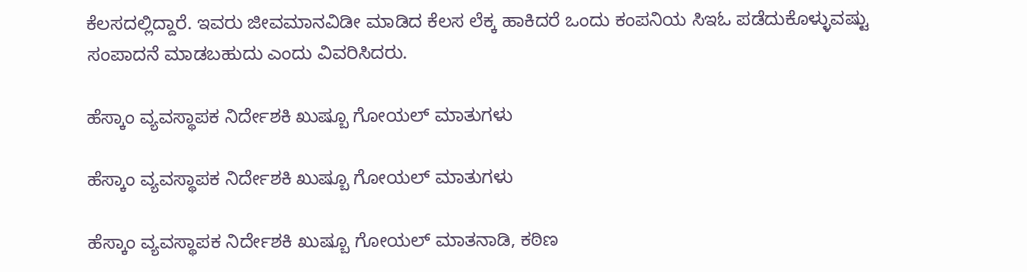ಕೆಲಸದಲ್ಲಿದ್ದಾರೆ. ಇವರು ಜೀವಮಾನವಿಡೀ ಮಾಡಿದ ಕೆಲಸ ಲೆಕ್ಕ ಹಾಕಿದರೆ ಒಂದು ಕಂಪನಿಯ ಸಿಇಓ ಪಡೆದುಕೊಳ್ಳುವಷ್ಟು ಸಂಪಾದನೆ ಮಾಡಬಹುದು ಎಂದು ವಿವರಿಸಿದರು.

ಹೆಸ್ಕಾಂ ವ್ಯವಸ್ಥಾಪಕ ನಿರ್ದೇಶಕಿ ಖುಷ್ಬೂ ಗೋಯಲ್ ಮಾತುಗಳು

ಹೆಸ್ಕಾಂ ವ್ಯವಸ್ಥಾಪಕ ನಿರ್ದೇಶಕಿ ಖುಷ್ಬೂ ಗೋಯಲ್ ಮಾತುಗಳು

ಹೆಸ್ಕಾಂ ವ್ಯವಸ್ಥಾಪಕ ನಿರ್ದೇಶಕಿ ಖುಷ್ಬೂ ಗೋಯಲ್ ಮಾತನಾಡಿ, ಕಠಿಣ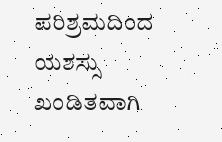ಪರಿಶ್ರಮದಿಂದ ಯಶಸ್ಸು ಖಂಡಿತವಾಗಿ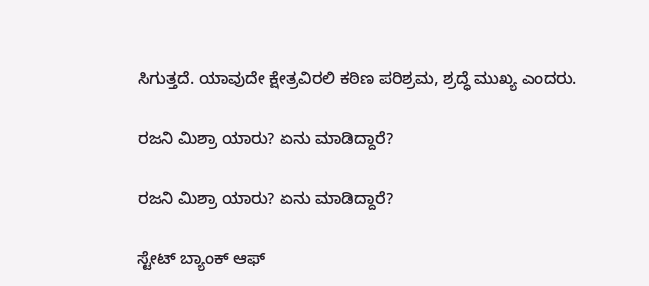ಸಿಗುತ್ತದೆ. ಯಾವುದೇ ಕ್ಷೇತ್ರವಿರಲಿ ಕಠಿಣ ಪರಿಶ್ರಮ, ಶ್ರದ್ಧೆ ಮುಖ್ಯ ಎಂದರು.

ರಜನಿ ಮಿಶ್ರಾ ಯಾರು? ಏನು ಮಾಡಿದ್ದಾರೆ?

ರಜನಿ ಮಿಶ್ರಾ ಯಾರು? ಏನು ಮಾಡಿದ್ದಾರೆ?

ಸ್ಟೇಟ್ ಬ್ಯಾಂಕ್ ಆಫ್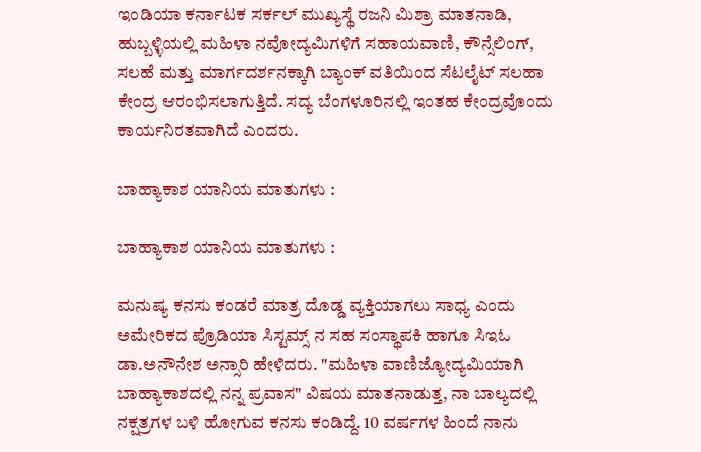ಇಂಡಿಯಾ ಕರ್ನಾಟಕ ಸರ್ಕಲ್ ಮುಖ್ಯಸ್ಥೆ ರಜನಿ ಮಿಶ್ರಾ ಮಾತನಾಡಿ, ಹುಬ್ಬಳ್ಳಿಯಲ್ಲಿ ಮಹಿಳಾ ನವೋದ್ಯಮಿಗಳಿಗೆ ಸಹಾಯವಾಣಿ, ಕೌನ್ಸೆಲಿಂಗ್, ಸಲಹೆ ಮತ್ತು ಮಾರ್ಗದರ್ಶನಕ್ಕಾಗಿ ಬ್ಯಾಂಕ್ ವತಿಯಿಂದ ಸೆಟಲೈಟ್ ಸಲಹಾ ಕೇಂದ್ರ ಆರಂಭಿಸಲಾಗುತ್ತಿದೆ. ಸದ್ಯ ಬೆಂಗಳೂರಿನಲ್ಲಿ ಇಂತಹ ಕೇಂದ್ರವೊಂದು ಕಾರ್ಯನಿರತವಾಗಿದೆ ಎಂದರು.

ಬಾಹ್ಯಾಕಾಶ ಯಾನಿಯ ಮಾತುಗಳು :

ಬಾಹ್ಯಾಕಾಶ ಯಾನಿಯ ಮಾತುಗಳು :

ಮನುಷ್ಯ ಕನಸು ಕಂಡರೆ ಮಾತ್ರ ದೊಡ್ಡ ವ್ಯಕ್ತಿಯಾಗಲು ಸಾಧ್ಯ ಎಂದು ಅಮೇರಿಕದ ಪ್ರೊಡಿಯಾ ಸಿಸ್ಟಮ್ಸ್ ನ ಸಹ ಸಂಸ್ಥಾಪಕಿ ಹಾಗೂ ಸಿಇಓ ಡಾ.ಅನೌನೇಶ ಅನ್ಸಾರಿ ಹೇಳಿದರು. "ಮಹಿಳಾ ವಾಣಿಜ್ಯೋದ್ಯಮಿಯಾಗಿ ಬಾಹ್ಯಾಕಾಶದಲ್ಲಿ ನನ್ನ ಪ್ರವಾಸ" ವಿಷಯ ಮಾತನಾಡುತ್ತ, ನಾ ಬಾಲ್ಯದಲ್ಲಿ ನಕ್ಷತ್ರಗಳ ಬಳಿ ಹೋಗುವ ಕನಸು ಕಂಡಿದ್ದೆ. 10 ವರ್ಷಗಳ ಹಿಂದೆ ನಾನು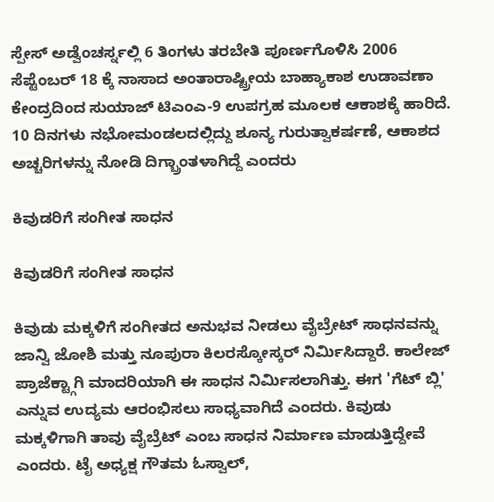ಸ್ಪೇಸ್ ಅಡ್ವೆಂಚರ್ಸ್ನಲ್ಲಿ 6 ತಿಂಗಳು ತರಬೇತಿ ಪೂರ್ಣಗೊಳಿಸಿ 2006 ಸೆಪ್ಟೆಂಬರ್ 18 ಕ್ಕೆ ನಾಸಾದ ಅಂತಾರಾಷ್ಟ್ರೀಯ ಬಾಹ್ಯಾಕಾಶ ಉಡಾವಣಾ ಕೇಂದ್ರದಿಂದ ಸುಯಾಜ್ ಟಿಎಂಎ-9 ಉಪಗ್ರಹ ಮೂಲಕ ಆಕಾಶಕ್ಕೆ ಹಾರಿದೆ. 10 ದಿನಗಳು ನಭೋಮಂಡಲದಲ್ಲಿದ್ದು ಶೂನ್ಯ ಗುರುತ್ವಾಕರ್ಷಣೆ, ಆಕಾಶದ ಅಚ್ಚರಿಗಳನ್ನು ನೋಡಿ ದಿಗ್ಬ್ರಾಂತಳಾಗಿದ್ದೆ ಎಂದರು

ಕಿವುಡರಿಗೆ ಸಂಗೀತ ಸಾಧನ

ಕಿವುಡರಿಗೆ ಸಂಗೀತ ಸಾಧನ

ಕಿವುಡು ಮಕ್ಕಳಿಗೆ ಸಂಗೀತದ ಅನುಭವ ನೀಡಲು ವೈಬ್ರೇಟ್ ಸಾಧನವನ್ನು ಜಾನ್ವಿ ಜೋಶಿ ಮತ್ತು ನೂಪುರಾ ಕಿಲರಸ್ಕೋಸ್ಕರ್ ನಿರ್ಮಿಸಿದ್ದಾರೆ. ಕಾಲೇಜ್ ಪ್ರಾಜೆಕ್ಟ್ಗಾಗಿ ಮಾದರಿಯಾಗಿ ಈ ಸಾಧನ ನಿರ್ಮಿಸಲಾಗಿತ್ತು. ಈಗ 'ಗೆಟ್ ಬ್ಲಿ' ಎನ್ನುವ ಉದ್ಯಮ ಆರಂಭಿಸಲು ಸಾಧ್ಯವಾಗಿದೆ ಎಂದರು. ಕಿವುಡು ಮಕ್ಕಳಿಗಾಗಿ ತಾವು ವೈಬ್ರೆಟ್ ಎಂಬ ಸಾಧನ ನಿರ್ಮಾಣ ಮಾಡುತ್ತಿದ್ದೇವೆ ಎಂದರು. ಟೈ ಅಧ್ಯಕ್ಷ ಗೌತಮ ಓಸ್ವಾಲ್,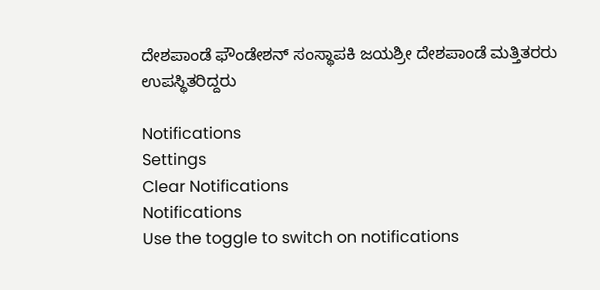ದೇಶಪಾಂಡೆ ಫೌಂಡೇಶನ್ ಸಂಸ್ಥಾಪಕಿ ಜಯಶ್ರೀ ದೇಶಪಾಂಡೆ ಮತ್ತಿತರರು ಉಪಸ್ಥಿತರಿದ್ದರು

Notifications
Settings
Clear Notifications
Notifications
Use the toggle to switch on notifications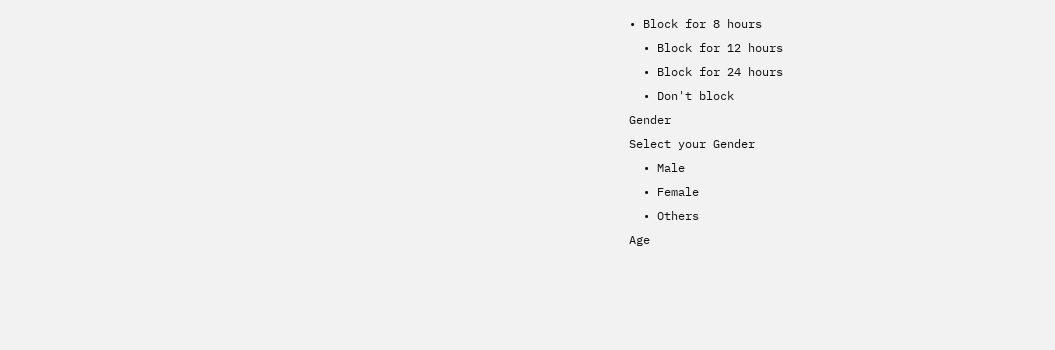• Block for 8 hours
  • Block for 12 hours
  • Block for 24 hours
  • Don't block
Gender
Select your Gender
  • Male
  • Female
  • Others
Age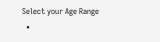Select your Age Range
  •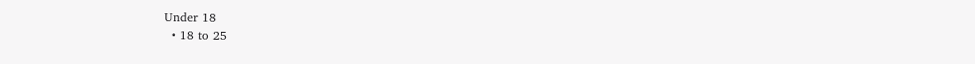Under 18
  • 18 to 25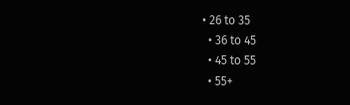• 26 to 35
  • 36 to 45
  • 45 to 55
  • 55+